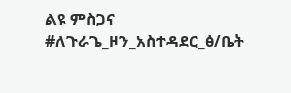ልዩ ምስጋና #ለጉራጌ_ዞን_አስተዳደር_ፅ/ቤት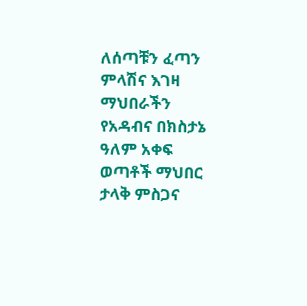ለሰጣቹን ፈጣን ምላሽና እገዛ ማህበራችን የአዳብና በክስታኔ ዓለም አቀፍ ወጣቶች ማህበር ታላቅ ምስጋና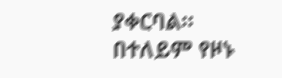ያቀርባል። በተለይም የዞኑ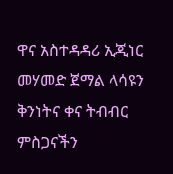ዋና አስተዳዳሪ ኢጂነር መሃመድ ጀማል ላሳዩን ቅንነትና ቀና ትብብር ምስጋናችን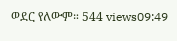ወደር የለውም። 544 views09:49